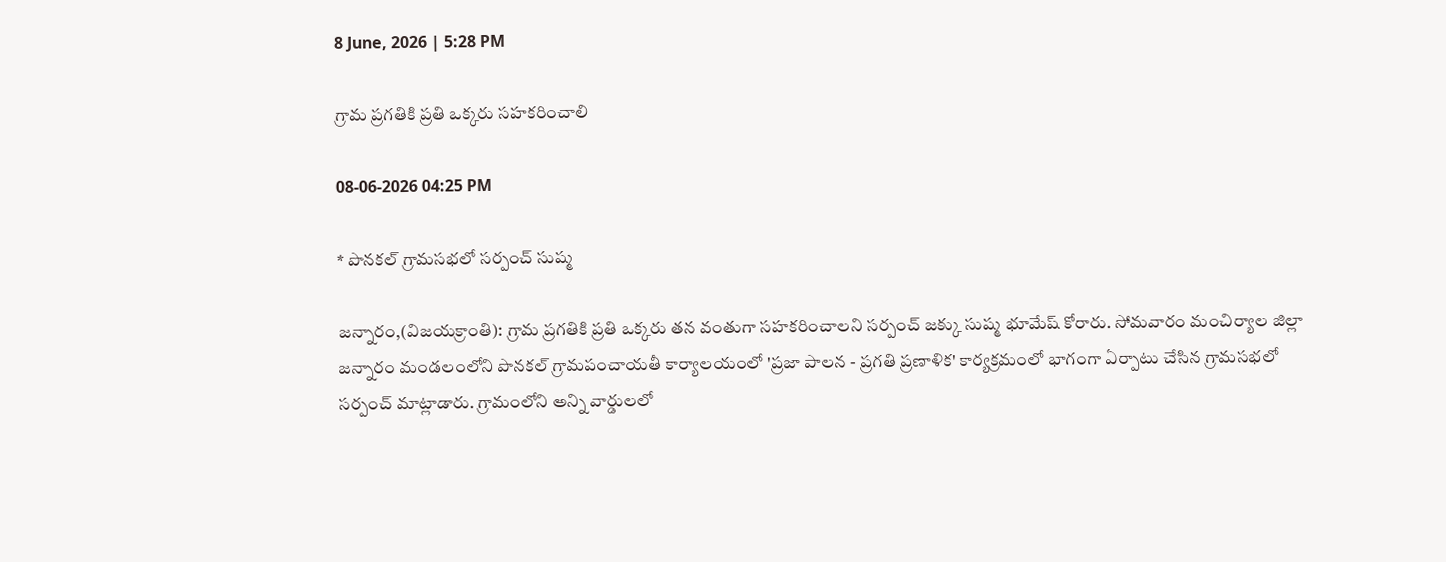8 June, 2026 | 5:28 PM

గ్రామ ప్రగతికి ప్రతి ఒక్కరు సహకరించాలి

08-06-2026 04:25 PM

* పొనకల్ గ్రామసభలో సర్పంచ్ సుష్మ

జన్నారం,(విజయక్రాంతి): గ్రామ ప్రగతికి ప్రతి ఒక్కరు తన వంతుగా సహకరించాలని సర్పంచ్ జక్కు సుష్మ భూమేష్ కోరారు. సోమవారం మంచిర్యాల జిల్లా జన్నారం మండలంలోని పొనకల్ గ్రామపంచాయతీ కార్యాలయంలో 'ప్రజా పాలన - ప్రగతి ప్రణాళిక' కార్యక్రమంలో భాగంగా ఏర్పాటు చేసిన గ్రామసభలో సర్పంచ్ మాట్లాడారు. గ్రామంలోని అన్ని వార్డులలో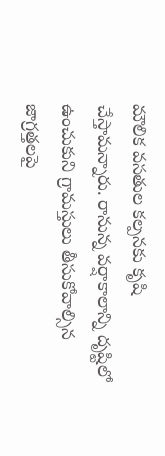మౌలిక వసతుల కల్పనకు కృషి చేస్తామన్నారు. రానున్న వర్షాకాలాన్ని దృష్టిలో ఉంచుకుని గ్రామస్తులు తీసుకోవాల్సిన జాగ్రత్తలపై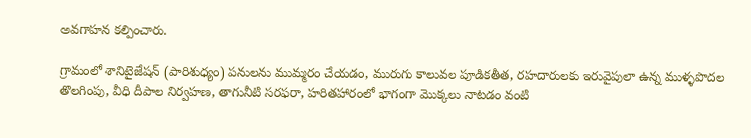అవగాహన కల్పించారు.

గ్రామంలో శానిటైజేషన్ (పారిశుధ్యం) పనులను ముమ్మరం చేయడం, మురుగు కాలువల పూడికతీత, రహదారులకు ఇరువైపులా ఉన్న ముళ్ళపొదల తొలగింపు, వీధి దీపాల నిర్వహణ, తాగునీటి సరఫరా, హరితహారంలో భాగంగా మొక్కలు నాటడం వంటి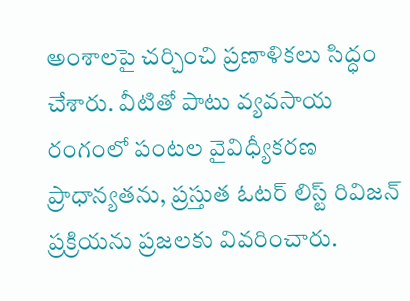అంశాలపై చర్చించి ప్రణాళికలు సిద్ధం చేశారు. వీటితో పాటు వ్యవసాయ రంగంలో పంటల వైవిధ్యీకరణ ప్రాధాన్యతను, ప్రస్తుత ఓటర్ లిస్ట్ రివిజన్ ప్రక్రియను ప్రజలకు వివరించారు.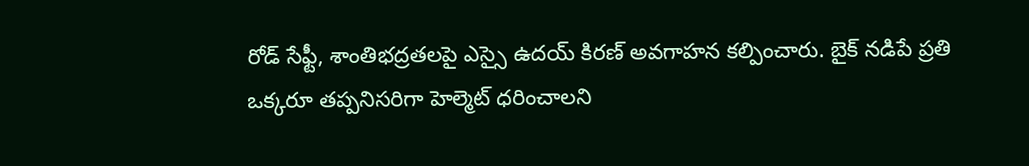రోడ్ సేఫ్టీ, శాంతిభద్రతలపై ఎస్సై ఉదయ్ కిరణ్ అవగాహన కల్పించారు. బైక్ నడిపే ప్రతి ఒక్కరూ తప్పనిసరిగా హెల్మెట్ ధరించాలని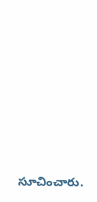సూచించారు.